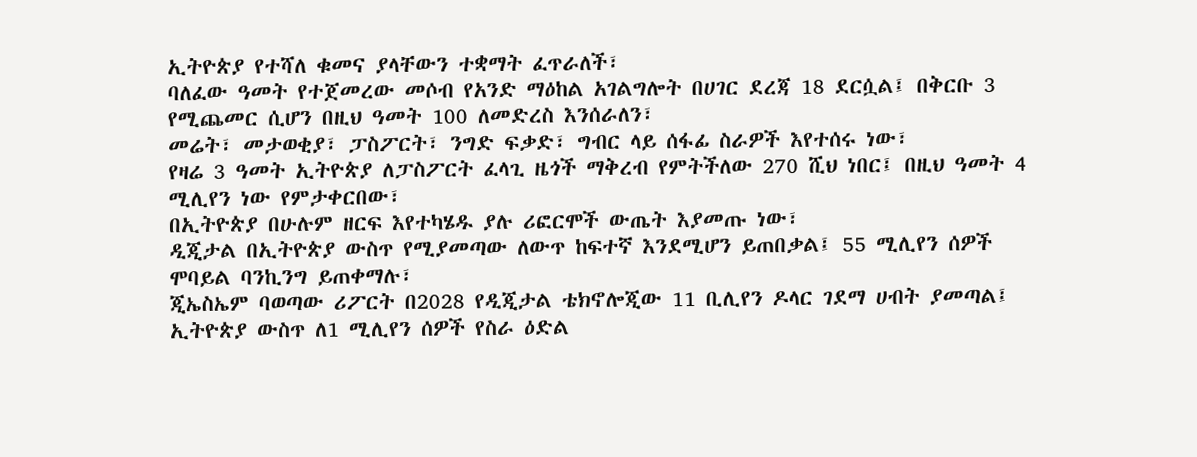ኢትዮጵያ የተሻለ ቁመና ያላቸውን ተቋማት ፈጥራለች፣
ባለፈው ዓመት የተጀመረው መሶብ የአንድ ማዕከል አገልግሎት በሀገር ደረጃ 18 ደርሷል፤ በቅርቡ 3 የሚጨመር ሲሆን በዚህ ዓመት 100 ለመድረስ እንሰራለን፣
መሬት፣ መታወቂያ፣ ፓስፖርት፣ ንግድ ፍቃድ፣ ግብር ላይ ሰፋፊ ስራዎች እየተሰሩ ነው፣
የዛሬ 3 ዓመት ኢትዮጵያ ለፓስፖርት ፈላጊ ዜጎች ማቅረብ የምትችለው 270 ሺህ ነበር፤ በዚህ ዓመት 4 ሚሊየን ነው የምታቀርበው፣
በኢትዮጵያ በሁሉም ዘርፍ እየተካሄዱ ያሉ ሪፎርሞች ውጤት እያመጡ ነው፣
ዲጂታል በኢትዮጵያ ውስጥ የሚያመጣው ለውጥ ከፍተኛ እንደሚሆን ይጠበቃል፤ 55 ሚሊየን ሰዎች ሞባይል ባንኪንግ ይጠቀማሉ፣
ጂኤስኤም ባወጣው ሪፖርት በ2028 የዲጂታል ቴክኖሎጂው 11 ቢሊየን ዶላር ገደማ ሀብት ያመጣል፤ ኢትዮጵያ ውስጥ ለ1 ሚሊየን ሰዎች የስራ ዕድል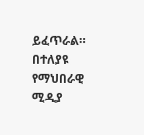ይፈጥራል።
በተለያዩ የማህበራዊ ሚዲያ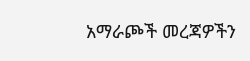አማራጮች መረጃዎችን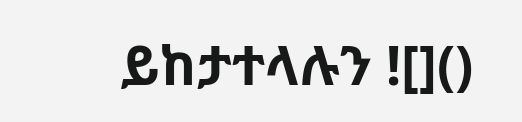ይከታተላሉን ![]()